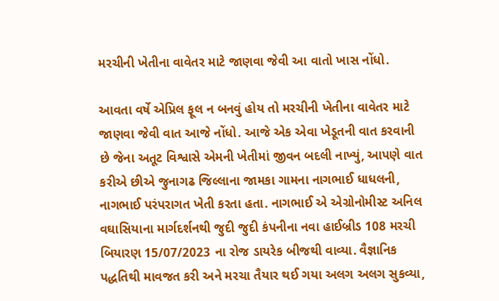મરચીની ખેતીના વાવેતર માટે જાણવા જેવી આ વાતો ખાસ નોંધો.

આવતા વર્ષે એપ્રિલ ફૂલ ન બનવું હોય તો મરચીની ખેતીના વાવેતર માટે જાણવા જેવી વાત આજે નોંધો. આજે એક એવા ખેડૂતની વાત કરવાની છે જેના અતૂટ વિશ્વાસે એમની ખેતીમાં જીવન બદલી નાખ્યું, આપણે વાત કરીએ છીએ જુનાગઢ જિલ્લાના જામકા ગામના નાગભાઈ ધાધલની, નાગભાઈ પરંપરાગત ખેતી કરતા હતા. નાગભાઈ એ એગ્રોનોમીસ્ટ અનિલ વઘાસિયાના માર્ગદર્શનથી જુદી જુદી કંપનીના નવા હાઈબ્રીડ 108 મરચી બિયારણ 15/07/2023 ના રોજ ડાયરેક બીજથી વાવ્યા. વૈજ્ઞાનિક પદ્ધતિથી માવજત કરી અને મરચા તૈયાર થઈ ગયા અલગ અલગ સુકવ્યા,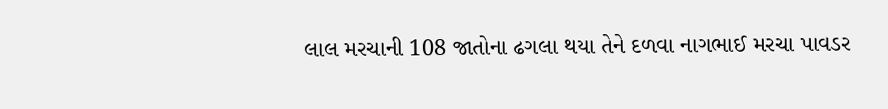લાલ મરચાની 108 જાતોના ઢગલા થયા તેને દળવા નાગભાઈ મરચા પાવડર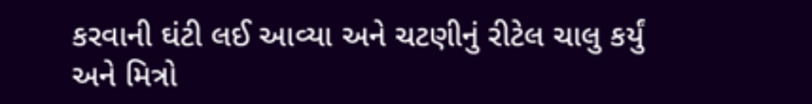કરવાની ઘંટી લઈ આવ્યા અને ચટણીનું રીટેલ ચાલુ કર્યું અને મિત્રો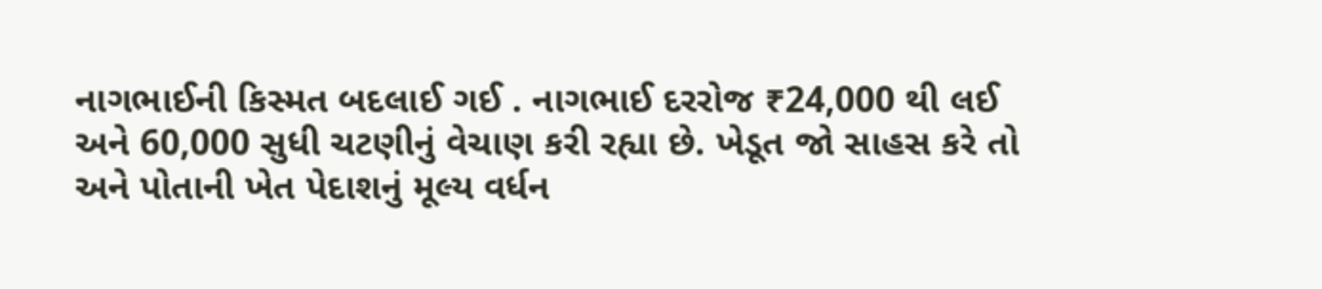નાગભાઈની કિસ્મત બદલાઈ ગઈ . નાગભાઈ દરરોજ ₹24,000 થી લઈ અને 60,000 સુધી ચટણીનું વેચાણ કરી રહ્યા છે. ખેડૂત જો સાહસ કરે તો અને પોતાની ખેત પેદાશનું મૂલ્ય વર્ધન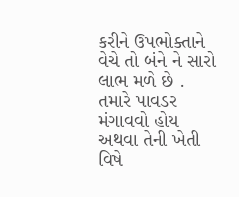કરીને ઉપભોક્તાને વેચે તો બંને ને સારો લાભ મળે છે . તમારે પાવડર મંગાવવો હોય અથવા તેની ખેતી વિષે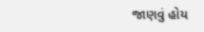જાણવું હોય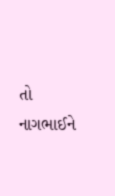તો નાગભાઈને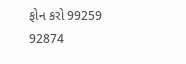ફોન કરો 99259 92874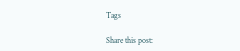Tags

Share this post: